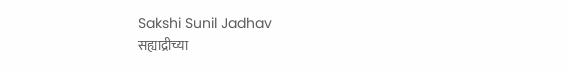Sakshi Sunil Jadhav
सह्याद्रीच्या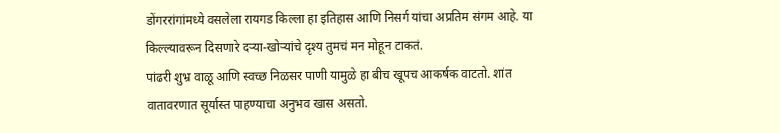डोंगररांगांमध्ये वसलेला रायगड किल्ला हा इतिहास आणि निसर्ग यांचा अप्रतिम संगम आहे. या किल्ल्यावरून दिसणारे दऱ्या-खोऱ्यांचे दृश्य तुमचं मन मोहून टाकतं.
पांढरी शुभ्र वाळू आणि स्वच्छ निळसर पाणी यामुळे हा बीच खूपच आकर्षक वाटतो. शांत वातावरणात सूर्यास्त पाहण्याचा अनुभव खास असतो.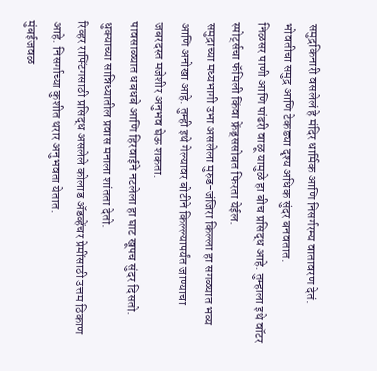समुद्रकिनारी वसलेलं हे मंदिर धार्मिक आणि निसर्गरम्य वातावरण देतं. भोवतीचा समुद्र आणि टेकड्या दृश्य अधिक सुंदर बनवतात.
निळसर पाणी आणि पांढरी वाळू यामुळे हा बीच प्रसिद्ध आहे. तुम्हाला इथे वॉटर स्पोर्ट्सचा फॅमिली किंवा फ्रेंड्ससोबत फिरता येईल.
समुद्राच्या मध्यभागी उभा असलेला मुरुड-जंजिरा किल्ला हा सगळ्यात भव्य आणि अनोखा आहे. तुम्ही इथे गेल्यावर बोटीने किल्ल्यापर्यंत जाण्याचा जबरदस्त मजेशीर अनुभव घेऊ शकता.
पावसाळ्यात धबधबे आणि हिरवाईने नटलेला हा घाट खूपच सुंदर दिसतो. धुक्याच्या सान्निध्यातील प्रवास मनाला शांतता देतो.
रिव्हर राफ्टिंगसाठी प्रसिद्ध असलेले कोलाड ॲडव्हेंचर प्रेमींसाठी उत्तम ठिकाण आहे. निसर्गाच्या कुशीत थरार अनुभवता येतात.
मुंबईजवळ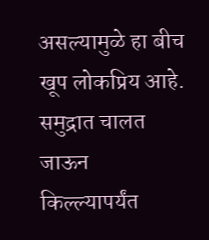असल्यामुळे हा बीच खूप लोकप्रिय आहे. समुद्रात चालत जाऊन किल्ल्यापर्यंत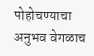पोहोचण्याचा अनुभव वेगळाच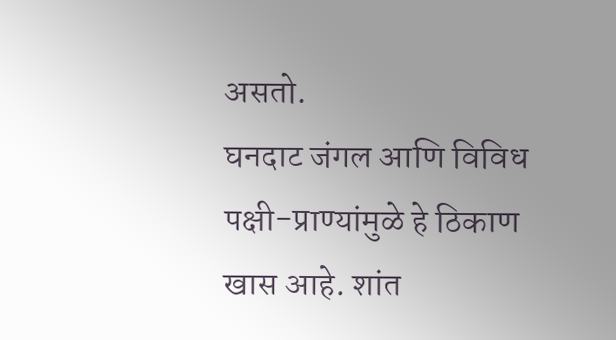असतो.
घनदाट जंगल आणि विविध पक्षी-प्राण्यांमुळे हे ठिकाण खास आहे. शांत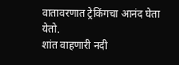वातावरणात ट्रेकिंगचा आनंद घेता येतो.
शांत वाहणारी नदी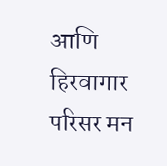आणि हिरवागार परिसर मन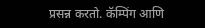प्रसन्न करतो. कॅम्पिंग आणि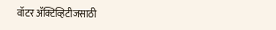वॉटर ॲक्टिव्हिटीजसाठी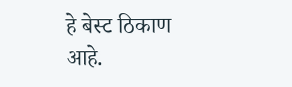हे बेस्ट ठिकाण आहे.